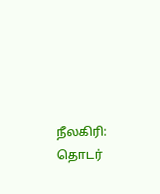நீலகிரி: தொடர்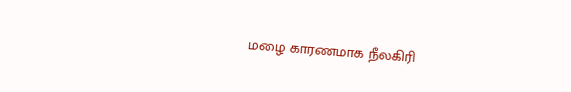மழை காரணமாக நீலகிரி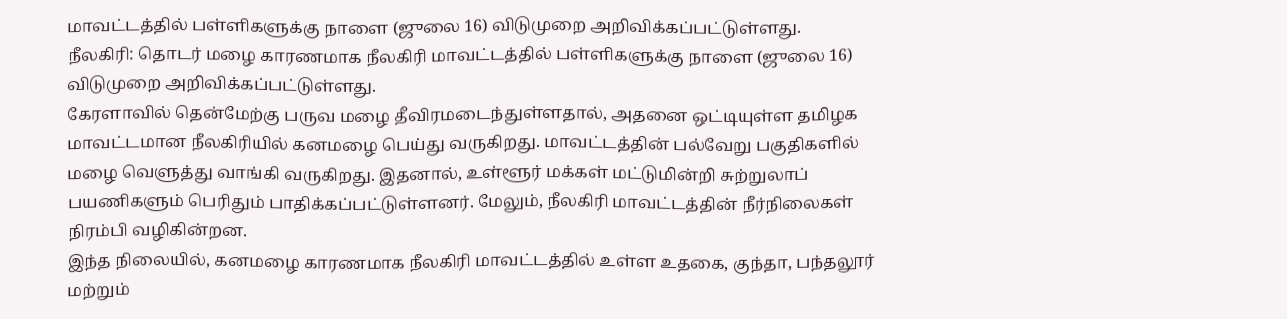மாவட்டத்தில் பள்ளிகளுக்கு நாளை (ஜுலை 16) விடுமுறை அறிவிக்கப்பட்டுள்ளது.
நீலகிரி: தொடர் மழை காரணமாக நீலகிரி மாவட்டத்தில் பள்ளிகளுக்கு நாளை (ஜுலை 16) விடுமுறை அறிவிக்கப்பட்டுள்ளது.
கேரளாவில் தென்மேற்கு பருவ மழை தீவிரமடைந்துள்ளதால், அதனை ஒட்டியுள்ள தமிழக மாவட்டமான நீலகிரியில் கனமழை பெய்து வருகிறது. மாவட்டத்தின் பல்வேறு பகுதிகளில் மழை வெளுத்து வாங்கி வருகிறது. இதனால், உள்ளூர் மக்கள் மட்டுமின்றி சுற்றுலாப் பயணிகளும் பெரிதும் பாதிக்கப்பட்டுள்ளனர். மேலும், நீலகிரி மாவட்டத்தின் நீர்நிலைகள் நிரம்பி வழிகின்றன.
இந்த நிலையில், கனமழை காரணமாக நீலகிரி மாவட்டத்தில் உள்ள உதகை, குந்தா, பந்தலூர் மற்றும்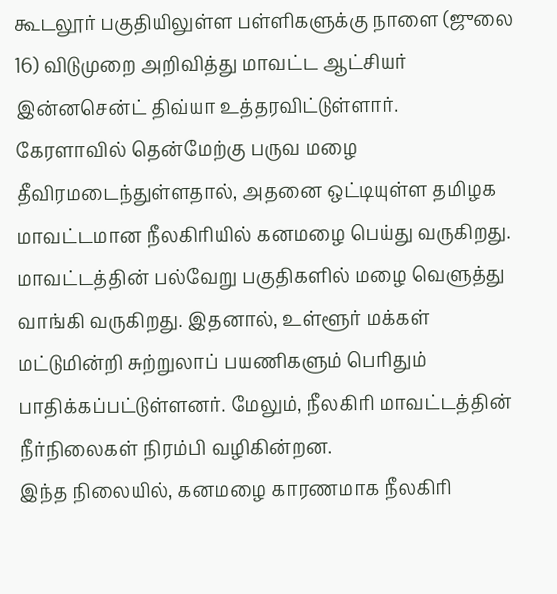கூடலூர் பகுதியிலுள்ள பள்ளிகளுக்கு நாளை (ஜுலை 16) விடுமுறை அறிவித்து மாவட்ட ஆட்சியர் இன்னசென்ட் திவ்யா உத்தரவிட்டுள்ளார்.
கேரளாவில் தென்மேற்கு பருவ மழை தீவிரமடைந்துள்ளதால், அதனை ஒட்டியுள்ள தமிழக மாவட்டமான நீலகிரியில் கனமழை பெய்து வருகிறது. மாவட்டத்தின் பல்வேறு பகுதிகளில் மழை வெளுத்து வாங்கி வருகிறது. இதனால், உள்ளூர் மக்கள் மட்டுமின்றி சுற்றுலாப் பயணிகளும் பெரிதும் பாதிக்கப்பட்டுள்ளனர். மேலும், நீலகிரி மாவட்டத்தின் நீர்நிலைகள் நிரம்பி வழிகின்றன.
இந்த நிலையில், கனமழை காரணமாக நீலகிரி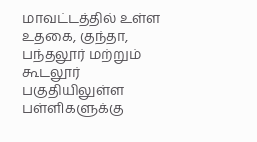மாவட்டத்தில் உள்ள உதகை, குந்தா, பந்தலூர் மற்றும் கூடலூர் பகுதியிலுள்ள பள்ளிகளுக்கு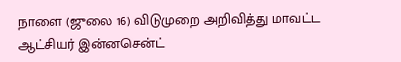நாளை (ஜுலை 16) விடுமுறை அறிவித்து மாவட்ட ஆட்சியர் இன்னசென்ட்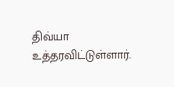திவ்யா உத்தரவிட்டுள்ளார்.